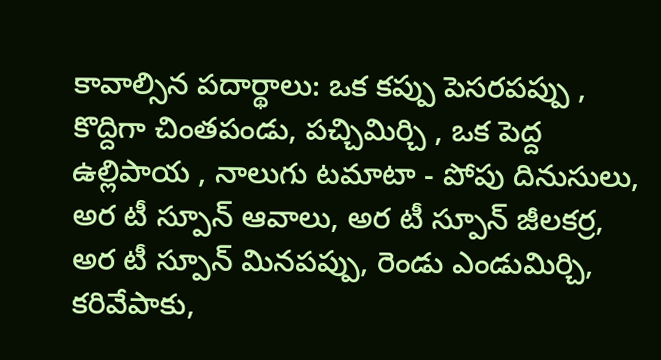కావాల్సిన పదార్థాలు: ఒక కప్పు పెసరపప్పు , కొద్దిగా చింతపండు, పచ్చిమిర్చి , ఒక పెద్ద ఉల్లిపాయ , నాలుగు టమాటా - పోపు దినుసులు, అర టీ స్పూన్ ఆవాలు, అర టీ స్పూన్ జీలకర్ర, అర టీ స్పూన్ మినపప్పు, రెండు ఎండుమిర్చి, కరివేపాకు,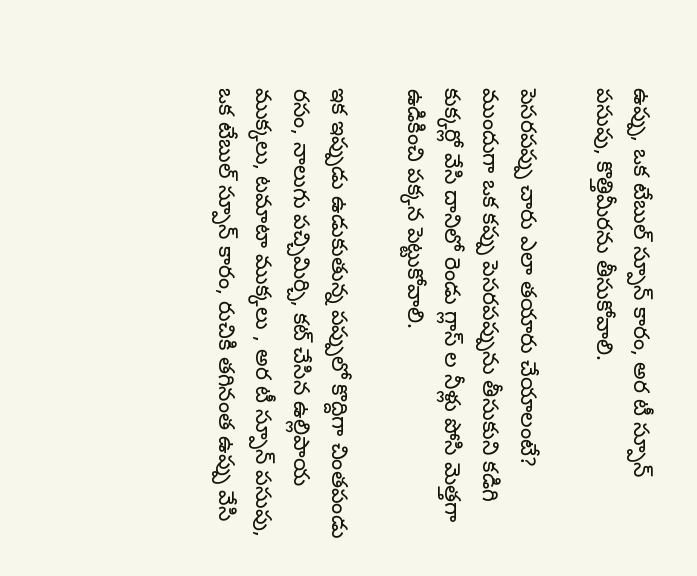ఉప్పు, ఒక టేబుల్ స్పూన్ కారం, అర టీ స్పూన్ పసుపు, కొత్తిమీరను తీసుకోవాలి.

పెసరపప్పు చారు ఎలా తయారు చేయాలంటే? ముందుగా ఒక కప్పు పెసరపప్పును తీసుకుని కడిగి కుక్కర్లో వేసి దానిలో రెండు గ్లాస్ ల నీళ్లు పోసి మెత్తగా ఉడికించి పక్కన పెట్టుకోవాలి.

ఇక ఇప్పుడు ఉడుకుతున్న పప్పులో కొద్దిగా చింతపండు రసం, నాలుగు పచ్చిమిర్చి, కట్ చేసిన ఉల్లిపాయ ముక్కలు, టమాటా ముక్కలు , అర టీ స్పూన్ పసుపు, ఒక టేబుల్ స్పూన్ కారం, రుచికి తగినంత ఉప్పు వేసి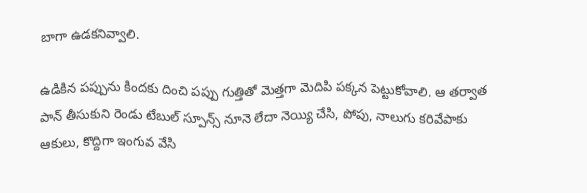బాగా ఉడకనివ్వాలి.

ఉడికిన పప్పును కిందకు దించి పప్పు గుత్తితో మెత్తగా మెదిపి పక్కన పెట్టుకోవాలి. ఆ తర్వాత పాన్ తీసుకుని రెండు టేబుల్ స్పూన్స్ నూనె లేదా నెయ్యి చేసి, పోపు, నాలుగు కరివేపాకు ఆకులు, కొద్దిగా ఇంగువ వేసి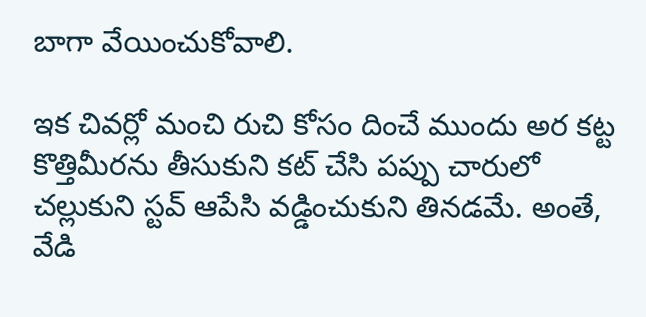బాగా వేయించుకోవాలి.

ఇక చివర్లో మంచి రుచి కోసం దించే ముందు అర కట్ట కొత్తిమీరను తీసుకుని కట్ చేసి పప్పు చారులో చల్లుకుని స్టవ్ ఆపేసి వడ్డించుకుని తినడమే. అంతే, వేడి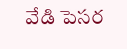వేడి పెసర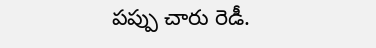పప్పు చారు రెడీ.